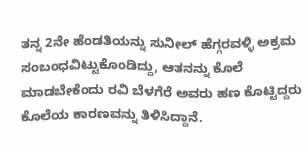ತನ್ನ 2ನೇ ಹೆಂಡತಿಯನ್ನು ಸುನೀಲ್ ಹೆಗ್ಗರವಳ್ಳಿ ಅಕ್ರಮ ಸಂಬಂಧವಿಟ್ಟುಕೊಂಡಿದ್ದು, ಆತನನ್ನು ಕೊಲೆ ಮಾಡಬೇಕೆಂದು ರವಿ ಬೆಳಗೆರೆ ಅವರು ಹಣ ಕೊಟ್ಟಿದ್ದರು ಕೊಲೆಯ ಕಾರಣವನ್ನು ತಿಳಿಸಿದ್ದಾನೆ.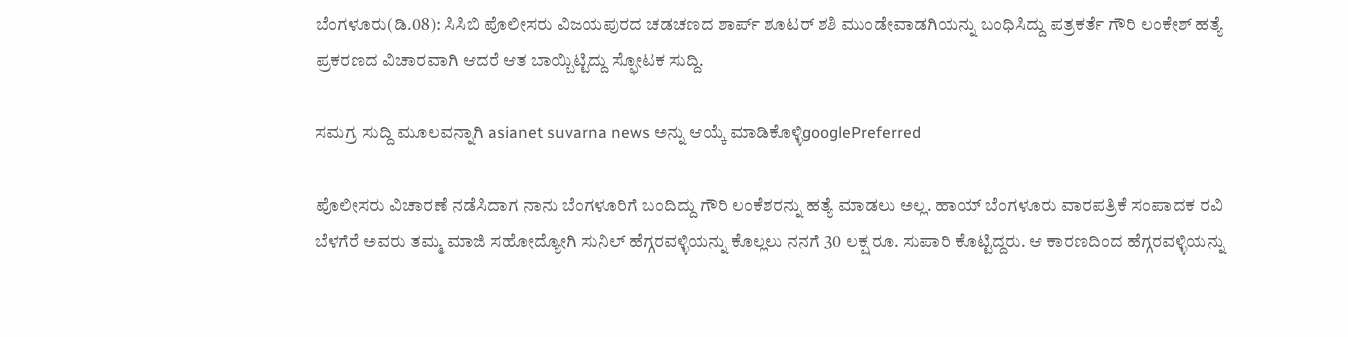ಬೆಂಗಳೂರು(ಡಿ.08): ಸಿಸಿಬಿ ಪೊಲೀಸರು ವಿಜಯಪುರದ ಚಡಚಣದ ಶಾರ್ಪ್ ಶೂಟರ್ ಶಶಿ ಮುಂಡೇವಾಡಗಿಯನ್ನು ಬಂಧಿಸಿದ್ದು ಪತ್ರಕರ್ತೆ ಗೌರಿ ಲಂಕೇಶ್ ಹತ್ಯೆ ಪ್ರಕರಣದ ವಿಚಾರವಾಗಿ ಆದರೆ ಆತ ಬಾಯ್ಬಿಟ್ಟಿದ್ದು ಸ್ಫೋಟಕ ಸುದ್ದಿ.

ಸಮಗ್ರ ಸುದ್ದಿ ಮೂಲವನ್ನಾಗಿ asianet suvarna news ಅನ್ನು ಆಯ್ಕೆ ಮಾಡಿಕೊಳ್ಳಿgooglePreferred

ಪೊಲೀಸರು ವಿಚಾರಣೆ ನಡೆಸಿದಾಗ ನಾನು ಬೆಂಗಳೂರಿಗೆ ಬಂದಿದ್ದು ಗೌರಿ ಲಂಕೆಶರನ್ನು ಹತ್ಯೆ ಮಾಡಲು ಅಲ್ಲ. ಹಾಯ್ ಬೆಂಗಳೂರು ವಾರಪತ್ರಿಕೆ ಸಂಪಾದಕ ರವಿ ಬೆಳಗೆರೆ ಅವರು ತಮ್ಮ ಮಾಜಿ ಸಹೋದ್ಯೋಗಿ ಸುನಿಲ್ ಹೆಗ್ಗರವಳ್ಳಿಯನ್ನು ಕೊಲ್ಲಲು ನನಗೆ 30 ಲಕ್ಷ ರೂ. ಸುಪಾರಿ ಕೊಟ್ಟಿದ್ದರು. ಆ ಕಾರಣದಿಂದ ಹೆಗ್ಗರವಳ್ಳಿಯನ್ನು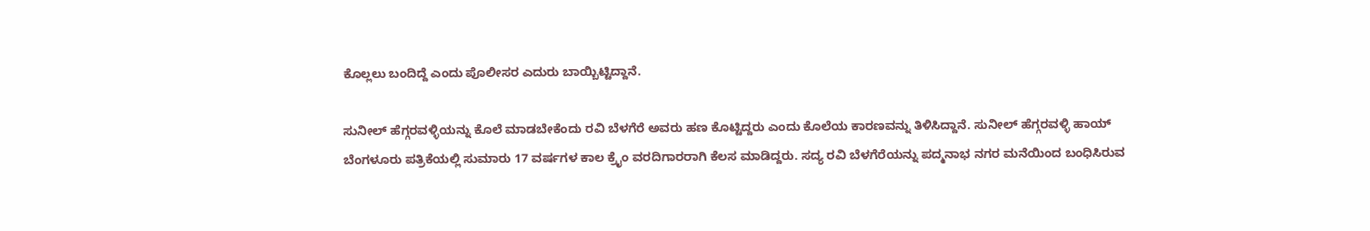ಕೊಲ್ಲಲು ಬಂದಿದ್ದೆ ಎಂದು ಪೊಲೀಸರ ಎದುರು ಬಾಯ್ಬಿಟ್ಟಿದ್ದಾನೆ.

ಸುನೀಲ್ ಹೆಗ್ಗರವಳ್ಳಿಯನ್ನು ಕೊಲೆ ಮಾಡಬೇಕೆಂದು ರವಿ ಬೆಳಗೆರೆ ಅವರು ಹಣ ಕೊಟ್ಟಿದ್ದರು ಎಂದು ಕೊಲೆಯ ಕಾರಣವನ್ನು ತಿಳಿಸಿದ್ದಾನೆ. ಸುನೀಲ್ ಹೆಗ್ಗರವಳ್ಳಿ ಹಾಯ್ ಬೆಂಗಳೂರು ಪತ್ರಿಕೆಯಲ್ಲಿ ಸುಮಾರು 17 ವರ್ಷಗಳ ಕಾಲ ಕ್ರೈಂ ವರದಿಗಾರರಾಗಿ ಕೆಲಸ ಮಾಡಿದ್ದರು. ಸದ್ಯ ರವಿ ಬೆಳಗೆರೆಯನ್ನು ಪದ್ಮನಾಭ ನಗರ ಮನೆಯಿಂದ ಬಂಧಿಸಿರುವ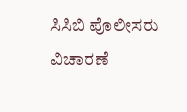ಸಿಸಿಬಿ ಪೊಲೀಸರು ವಿಚಾರಣೆ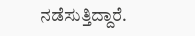ನಡೆಸುತ್ತಿದ್ದಾರೆ.